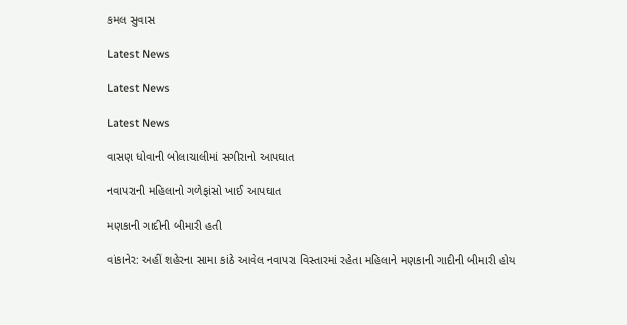કમલ સુવાસ

Latest News

Latest News

Latest News

વાસણ ધોવાની બોલાચાલીમાં સગીરાનો આપઘાત

નવાપરાની મહિલાનો ગળેફાંસો ખાઈ આપઘાત

મણકાની ગાદીની બીમારી હતી

વાંકાનેર: અહીં શહેરના સામા કાંઠે આવેલ નવાપરા વિસ્તારમાં રહેતા મહિલાને મણકાની ગાદીની બીમારી હોય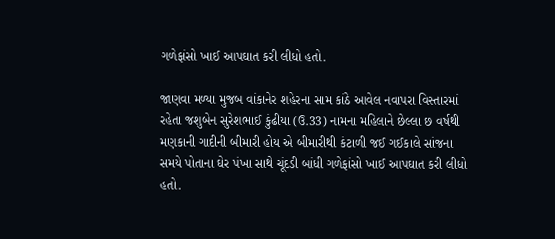ગળેફાંસો ખાઈ આપઘાત કરી લીધો હતો.

જાણવા મળ્યા મુજબ વાંકાનેર શહેરના સામ કાંઠે આવેલ નવાપરા વિસ્તારમાં રહેતા જશુબેન સુરેશભાઈ કુંઢીયા (ઉ.33) નામના મહિલાને છેલ્લા છ વર્ષથી મણકાની ગાદીની બીમારી હોય એ બીમારીથી કંટાળી જઈ ગઈકાલે સાંજના સમયે પોતાના ઘેર પંખા સાથે ચૂંદડી બાંધી ગળેફાંસો ખાઈ આપઘાત કરી લીધો હતો.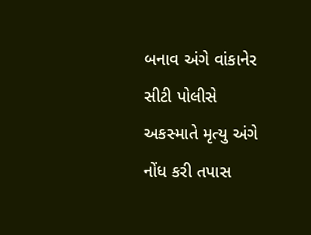બનાવ અંગે વાંકાનેર સીટી પોલીસે અકસ્માતે મૃત્યુ અંગે નોંધ કરી તપાસ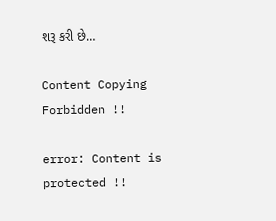શરૂ કરી છે…

Content Copying Forbidden !!

error: Content is protected !!